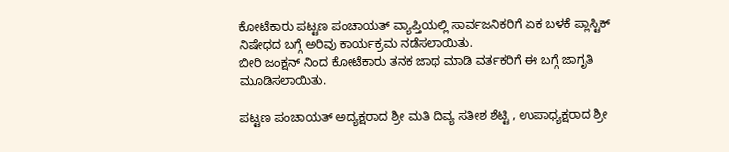ಕೋಟೆಕಾರು ಪಟ್ಟಣ ಪಂಚಾಯತ್ ವ್ಯಾಪ್ತಿಯಲ್ಲಿ ಸಾರ್ವಜನಿಕರಿಗೆ ಏಕ ಬಳಕೆ ಪ್ಲಾಸ್ಟಿಕ್ ನಿಷೇಧದ ಬಗ್ಗೆ ಅರಿವು ಕಾರ್ಯಕ್ರಮ ನಡೆಸಲಾಯಿತು.
ಬೀರಿ ಜಂಕ್ಷನ್ ನಿಂದ ಕೋಟೆಕಾರು ತನಕ ಜಾಥ ಮಾಡಿ ವರ್ತಕರಿಗೆ ಈ ಬಗ್ಗೆ ಜಾಗೃತಿ ಮೂಡಿಸಲಾಯಿತು.

ಪಟ್ಟಣ ಪಂಚಾಯತ್ ಅದ್ಯಕ್ಷರಾದ ಶ್ರೀ ಮತಿ ದಿವ್ಯ ಸತೀಶ ಶೆಟ್ಟಿ , ಉಪಾಧ್ಯಕ್ಷರಾದ ಶ್ರೀ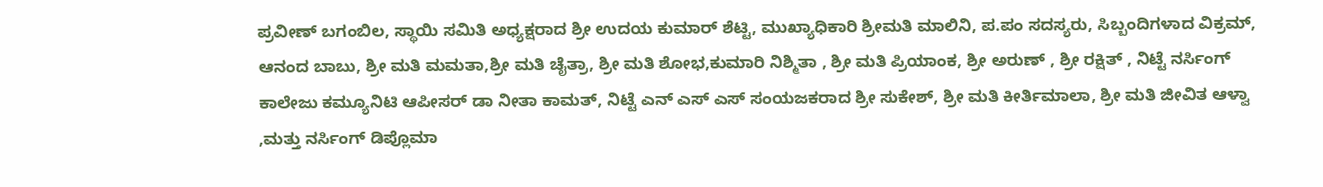ಪ್ರವೀಣ್ ಬಗಂಬಿಲ, ಸ್ಥಾಯಿ ಸಮಿತಿ ಅಧ್ಯಕ್ಷರಾದ ಶ್ರೀ ಉದಯ ಕುಮಾರ್ ಶೆಟ್ಟಿ, ಮುಖ್ಯಾಧಿಕಾರಿ ಶ್ರೀಮತಿ ಮಾಲಿನಿ, ಪ.ಪಂ ಸದಸ್ಯರು, ಸಿಬ್ಬಂದಿಗಳಾದ ವಿಕ್ರಮ್, ಆನಂದ ಬಾಬು, ಶ್ರೀ ಮತಿ ಮಮತಾ,ಶ್ರೀ ಮತಿ ಚೈತ್ರಾ, ಶ್ರೀ ಮತಿ ಶೋಭ,ಕುಮಾರಿ ನಿಶ್ಮಿತಾ , ಶ್ರೀ ಮತಿ ಪ್ರಿಯಾಂಕ, ಶ್ರೀ ಅರುಣ್ , ಶ್ರೀ ರಕ್ಷಿತ್ , ನಿಟ್ಟೆ ನರ್ಸಿಂಗ್ ಕಾಲೇಜು ಕಮ್ಯೂನಿಟಿ ಆಪೀಸರ್ ಡಾ ನೀತಾ ಕಾಮತ್, ನಿಟ್ಟೆ ಎನ್ ಎಸ್ ಎಸ್ ಸಂಯಜಕರಾದ ಶ್ರೀ ಸುಕೇಶ್, ಶ್ರೀ ಮತಿ ಕೀರ್ತಿಮಾಲಾ, ಶ್ರೀ ಮತಿ ಜೀವಿತ ಆಳ್ವಾ ,ಮತ್ತು ನರ್ಸಿಂಗ್ ಡಿಪ್ಲೊಮಾ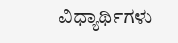ವಿಧ್ಯಾರ್ಥಿಗಳು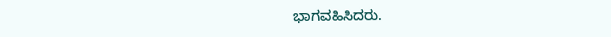ಭಾಗವಹಿಸಿದರು.